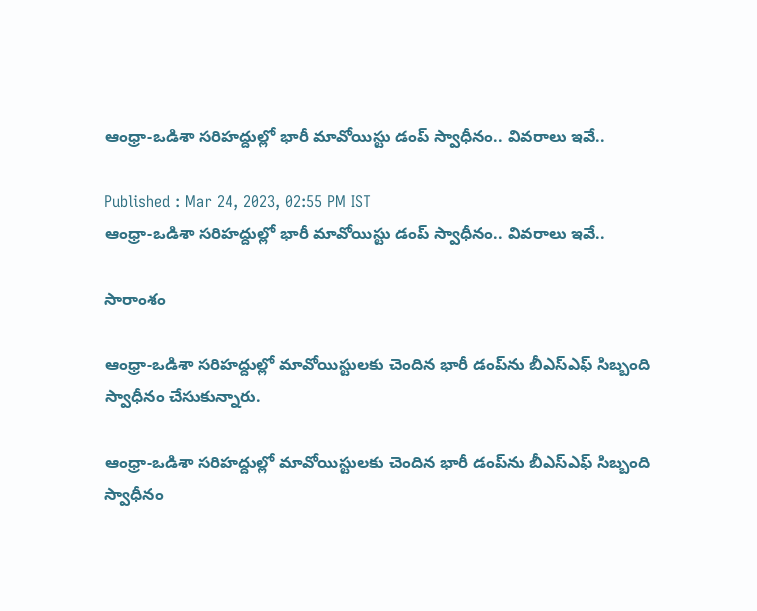ఆంధ్రా-ఒడిశా సరిహద్దుల్లో భారీ మావోయిస్టు డంప్ స్వాధీనం.. వివరాలు ఇవే..

Published : Mar 24, 2023, 02:55 PM IST
ఆంధ్రా-ఒడిశా సరిహద్దుల్లో భారీ మావోయిస్టు డంప్ స్వాధీనం.. వివరాలు ఇవే..

సారాంశం

ఆంధ్రా-ఒడిశా సరిహద్దుల్లో మావోయిస్టులకు చెందిన భారీ డంప్‌ను బీఎస్‌ఎఫ్ సిబ్బంది స్వాధీనం చేసుకున్నారు.

ఆంధ్రా-ఒడిశా సరిహద్దుల్లో మావోయిస్టులకు చెందిన భారీ డంప్‌ను బీఎస్‌ఎఫ్ సిబ్బంది స్వాధీనం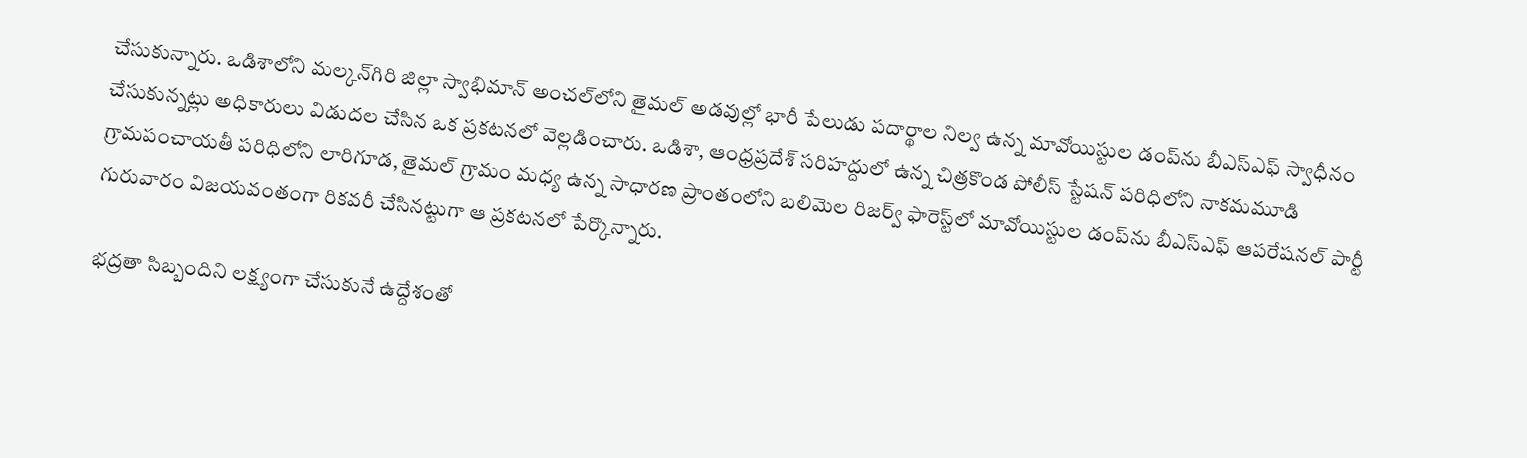చేసుకున్నారు. ఒడిశాలోని మల్కన్‌గిరి జిల్లా స్వాభిమాన్ అంచల్‌లోని తైమల్ అడవుల్లో భారీ పేలుడు పదార్థాల నిల్వ ఉన్న మావోయిస్టుల డంప్‌ను బీఎస్‌ఎఫ్ స్వాధీనం చేసుకున్నట్లు అధికారులు విడుదల చేసిన ఒక ప్రకటనలో వెల్లడించారు. ఒడిశా, ఆంధ్రప్రదేశ్ సరిహద్దులో ఉన్న చిత్రకొండ పోలీస్ స్టేషన్ పరిధిలోని నాకమమూడి గ్రామపంచాయతీ పరిధిలోని లారిగూడ, తైమల్ గ్రామం మధ్య ఉన్న సాధారణ ప్రాంతంలోని బలిమెల రిజర్వ్ ఫారెస్ట్‌లో మావోయిస్టుల డంప్‌ను బీఎస్‌ఎఫ్ ఆపరేషనల్ పార్టీ గురువారం విజయవంతంగా రికవరీ చేసినట్టుగా ఆ ప్రకటనలో పేర్కొన్నారు.

భద్రతా సిబ్బందిని లక్ష్యంగా చేసుకునే ఉద్దేశంతో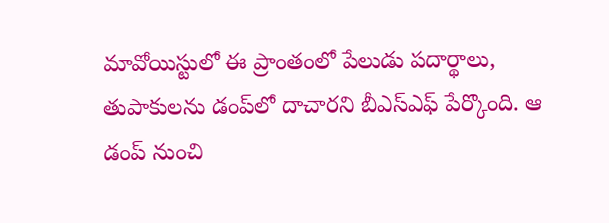మావోయిస్టులో ఈ ప్రాంతంలో పేలుడు పదార్థాలు, తుపాకులను డంప్‌లో దాచారని బీఎస్‌ఎఫ్ పేర్కొంది. ఆ
డంప్ నుంచి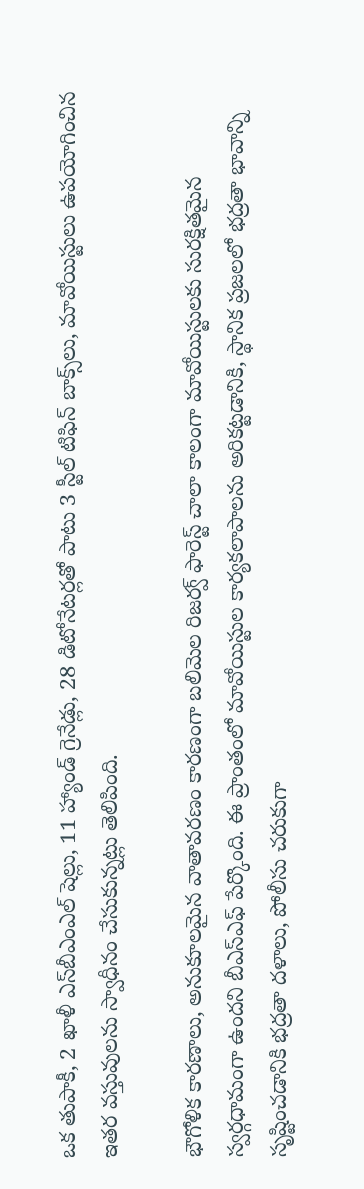ఒక తుపాకీ, 2 ఖాళీ ఎస్‌బీఎంఎల్ షెల్లు, 11 హ్యాండ్ గ్రెనేడ్లు, 28 డిటోనేటర్లతో పాటు 3 స్టీల్ టిఫిన్ బాక్స్‌లు, మావోయిస్టులు ఉపయోగించిన ఇతర వస్తువులను స్వాధీనం చేసుకున్నట్లు తెలిపింది.

భౌగోళిక కారణాలు, అనుకూలమైన వాతావరణం కారణంగా బలిమెల రిజర్వ్ ఫారెస్ట్ చాలా కాలంగా మావోయిస్టులకు సురక్షితమైన స్వర్గధామంగా ఉందని బీఎస్‌ఎఫ్ పేర్కొంది. ఈ ప్రాంతంలో మావోయిస్టుల కార్యకలాపాలను అరికట్టడానికి, స్థానిక ప్రజలలో భద్రతా భావాన్ని సృష్టించడానికి భద్రతా దళాలు, పోలీసు చరుకుగా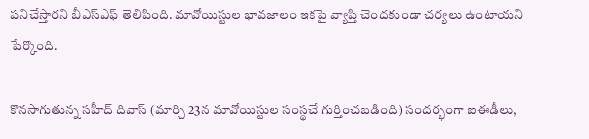పనిచేస్తారని బీఎస్‌ఎఫ్ తెలిపింది. మావోయిస్టుల భావజాలం ఇకపై వ్యాప్తి చెందకుండా చర్యలు ఉంటాయని పేర్కొంది.

కొనసాగుతున్న సహీద్ దివాస్ (మార్చి 23న మావోయిస్టుల సంస్థచే గుర్తించబడింది) సందర్భంగా ఐఈడీలు,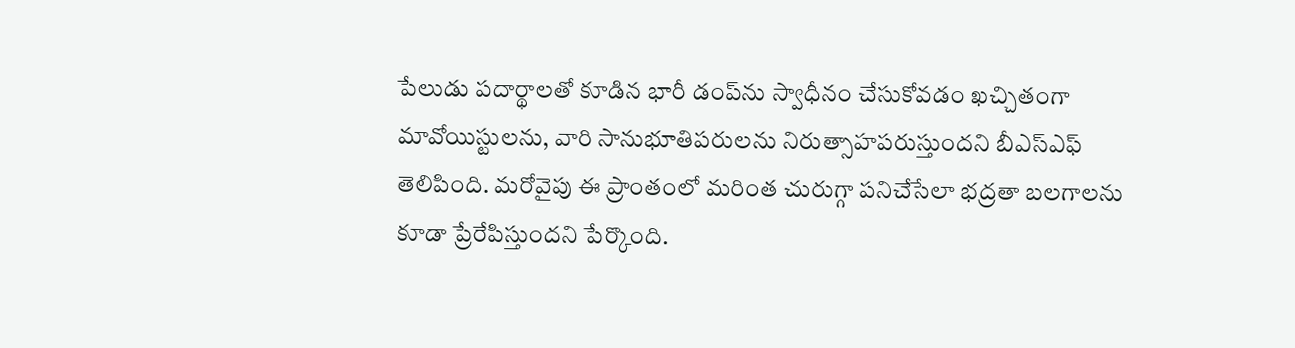పేలుడు పదార్థాలతో కూడిన భారీ డంప్‌ను స్వాధీనం చేసుకోవడం ఖచ్చితంగా మావోయిస్టులను, వారి సానుభూతిపరులను నిరుత్సాహపరుస్తుందని బీఎస్‌ఎఫ్ తెలిపింది. మరోవైపు ఈ ప్రాంతంలో మరింత చురుగ్గా పనిచేసేలా భద్రతా బలగాలను కూడా ప్రేరేపిస్తుందని పేర్కొంది.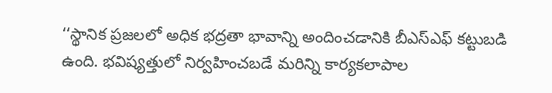‘‘స్థానిక ప్రజలలో అధిక భద్రతా భావాన్ని అందించడానికి బీఎస్‌ఎఫ్ కట్టుబడి ఉంది. భవిష్యత్తులో నిర్వహించబడే మరిన్ని కార్యకలాపాల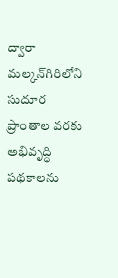ద్వారా మల్కన్‌గిరిలోని సుదూర ప్రాంతాల వరకు అభివృద్ధి పథకాలను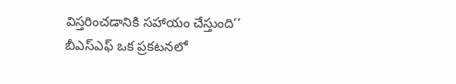విస్తరించడానికి సహాయం చేస్తుంది’’ బీఎస్‌ఎఫ్ ఒక ప్రకటనలో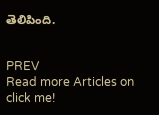తెలిపింది.


PREV
Read more Articles on
click me!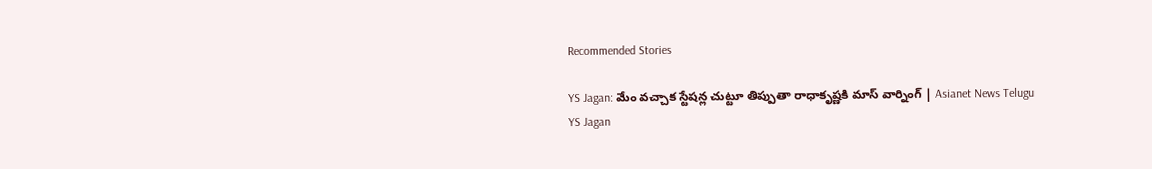Recommended Stories

YS Jagan: మేం వచ్చాక స్టేషన్ల చుట్టూ తిప్పుతా రాధాకృష్ణకి మాస్‌ వార్నింగ్‌ | Asianet News Telugu
YS Jagan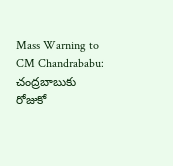Mass Warning to CM Chandrababu: చంద్రబాబుకు రోజుకో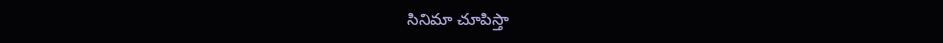సినిమా చూపిస్తా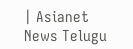| Asianet News Telugu